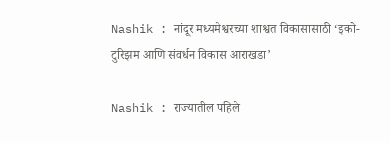Nashik : नांदूर मध्यमेश्वरच्या शाश्वत विकासासाठी ‘इको-टुरिझम आणि संवर्धन विकास आराखडा’

Nashik : राज्यातील पहिले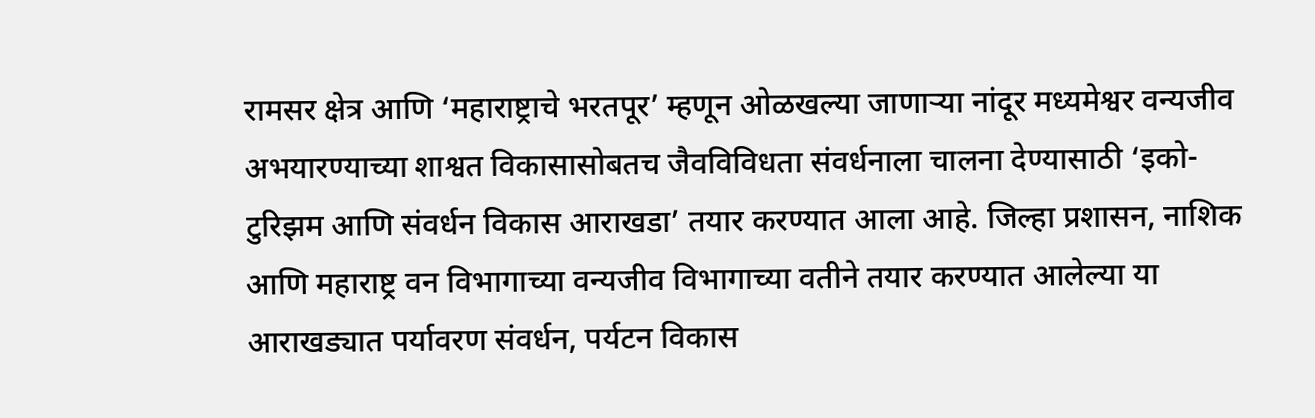रामसर क्षेत्र आणि ‘महाराष्ट्राचे भरतपूर’ म्हणून ओळखल्या जाणाऱ्या नांदूर मध्यमेश्वर वन्यजीव अभयारण्याच्या शाश्वत विकासासोबतच जैवविविधता संवर्धनाला चालना देण्यासाठी ‘इको-टुरिझम आणि संवर्धन विकास आराखडा’ तयार करण्यात आला आहे. जिल्हा प्रशासन, नाशिक आणि महाराष्ट्र वन विभागाच्या वन्यजीव विभागाच्या वतीने तयार करण्यात आलेल्या या आराखड्यात पर्यावरण संवर्धन, पर्यटन विकास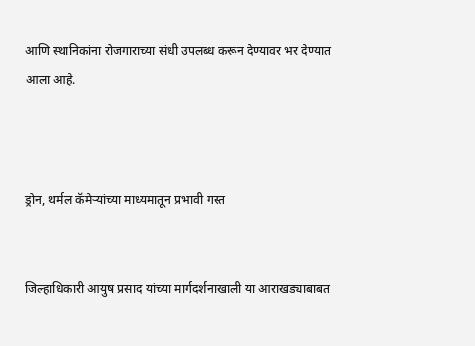आणि स्थानिकांना रोजगाराच्या संधी उपलब्ध करून देण्यावर भर देण्यात आला आहे.



ड्रोन, थर्मल कॅमेऱ्यांच्या माध्यमातून प्रभावी गस्त


जिल्हाधिकारी आयुष प्रसाद यांच्या मार्गदर्शनाखाली या आराखड्याबाबत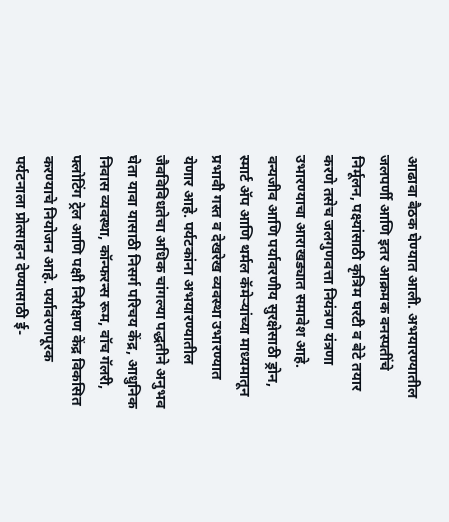आढावा बैठक घेण्यात आली. अभयारण्यातील जलपर्णी आणि इतर आक्रमक वनस्पतींचे निर्मूलन, पक्ष्यांसाठी कृत्रिम घरटी व बेटे तयार करणे तसेच जलगुणवत्ता नियंत्रण यंत्रणा उभारण्याचा आराखड्यात समावेश आहे. वन्यजीव आणि पर्यावरणीय सुरक्षेसाठी ड्रोन, स्मार्ट ॲप आणि थर्मल कॅमेऱ्यांच्या माध्यमातून प्रभावी गस्त व देखरेख व्यवस्था उभारण्यात येणार आहे. पर्यटकांना अभयारण्यातील जैवविविधतेचा अधिक चांगल्या पद्धतीने अनुभव घेता यावा यासाठी निसर्ग परिचय केंद्र, आधुनिक निवास व्यवस्था, कॉन्फरन्स रूम, वॉच गॅलरी, फ्लोटिंग ट्रेल आणि पक्षी निरीक्षण केंद्र विकसित करण्याचे नियोजन आहे. पर्यावरणपूरक पर्यटनाला प्रोत्साहन देण्यासाठी ई-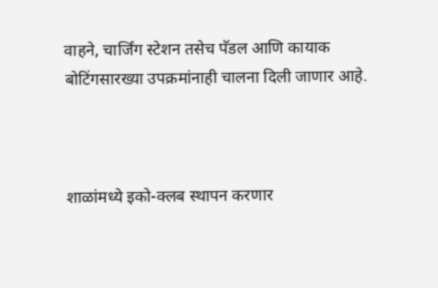वाहने, चार्जिंग स्टेशन तसेच पॅडल आणि कायाक बोटिंगसारख्या उपक्रमांनाही चालना दिली जाणार आहे.



शाळांमध्ये इको-क्लब स्थापन करणार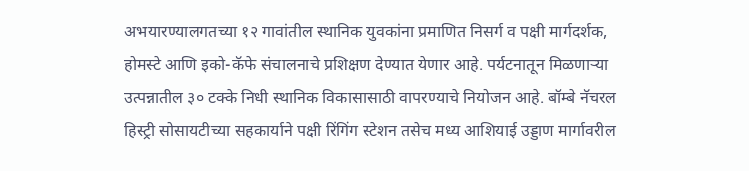अभयारण्यालगतच्या १२ गावांतील स्थानिक युवकांना प्रमाणित निसर्ग व पक्षी मार्गदर्शक, होमस्टे आणि इको-कॅफे संचालनाचे प्रशिक्षण देण्यात येणार आहे. पर्यटनातून मिळणाऱ्या उत्पन्नातील ३० टक्के निधी स्थानिक विकासासाठी वापरण्याचे नियोजन आहे. बॉम्बे नॅचरल हिस्ट्री सोसायटीच्या सहकार्याने पक्षी रिंगिंग स्टेशन तसेच मध्य आशियाई उड्डाण मार्गावरील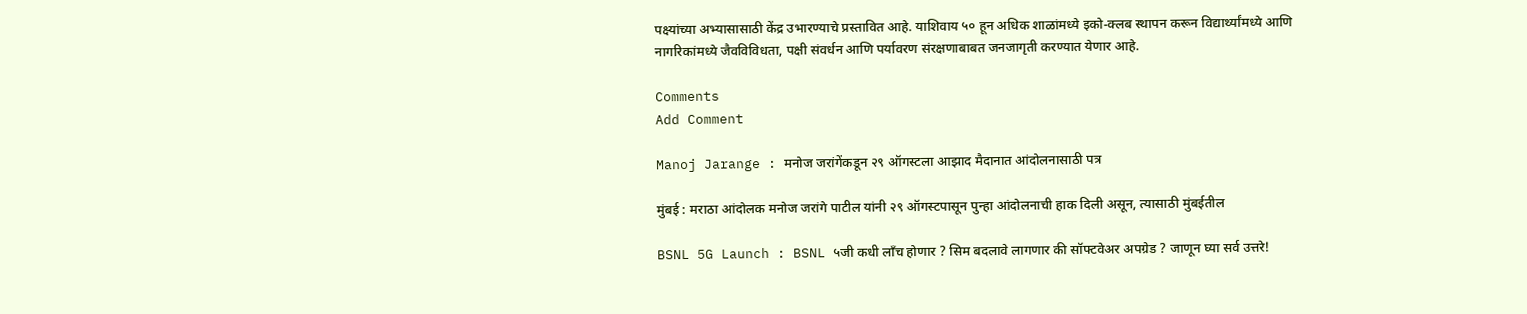पक्ष्यांच्या अभ्यासासाठी केंद्र उभारण्याचे प्रस्तावित आहे. याशिवाय ५० हून अधिक शाळांमध्ये इको-क्लब स्थापन करून विद्यार्थ्यांमध्ये आणि नागरिकांमध्ये जैवविविधता, पक्षी संवर्धन आणि पर्यावरण संरक्षणाबाबत जनजागृती करण्यात येणार आहे.

Comments
Add Comment

Manoj Jarange : मनोज जरांगेंकडून २९ ऑगस्टला आझाद मैदानात आंदोलनासाठी पत्र

मुंबई : मराठा आंदोलक मनोज जरांगे पाटील यांनी २९ ऑगस्टपासून पुन्हा आंदोलनाची हाक दिली असून, त्यासाठी मुंबईतील

BSNL 5G Launch : BSNL ५जी कधी लाँच होणार ? सिम बदलावे लागणार की सॉफ्टवेअर अपग्रेड ? जाणून घ्या सर्व उत्तरे!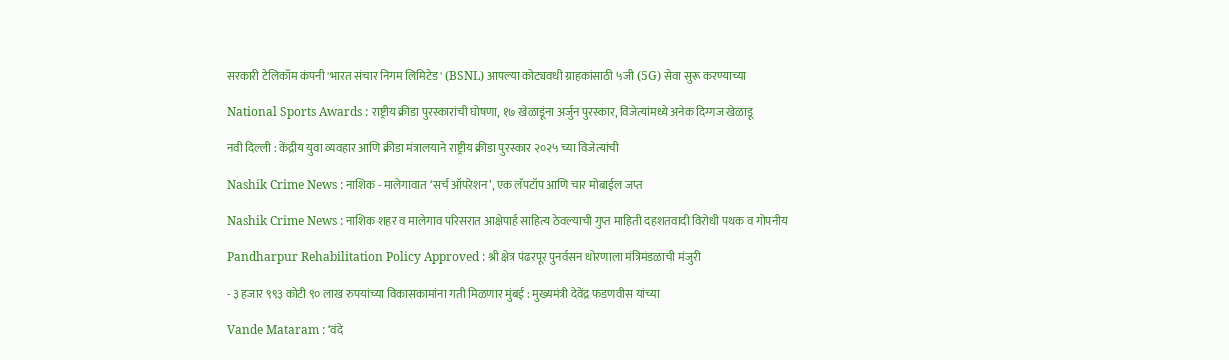सरकारी टेलिकॉम कंपनी 'भारत संचार निगम लिमिटेड' (BSNL) आपल्या कोट्यवधी ग्राहकांसाठी ५जी (5G) सेवा सुरू करण्याच्या

National Sports Awards : राष्ट्रीय क्रीडा पुरस्कारांची घोषणा, १७ खेळाडूंना अर्जुन पुरस्कार, विजेत्यांमध्ये अनेक दिग्गज खेळाडू

नवी दिल्ली : केंद्रीय युवा व्यवहार आणि क्रीडा मंत्रालयाने राष्ट्रीय क्रीडा पुरस्कार २०२५ च्या विजेत्यांची

Nashik Crime News : नाशिक - मालेगावात ‘सर्च ऑपरेशन’, एक लॅपटॉप आणि चार मोबाईल जप्त

Nashik Crime News : नाशिक शहर व मालेगाव परिसरात आक्षेपार्ह साहित्य ठेवल्याची गुप्त माहिती दहशतवादी विरोधी पथक व गोपनीय

Pandharpur Rehabilitation Policy Approved : श्री क्षेत्र पंढरपूर पुनर्वसन धोरणाला मंत्रिमंडळाची मंजुरी

- ३ हजार ९९३ कोटी ९० लाख रुपयांच्या विकासकामांना गती मिळणार मुंबई : मुख्यमंत्री देवेंद्र फडणवीस यांच्या

Vande Mataram : ‘वंदे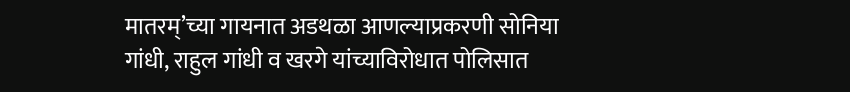मातरम्’च्या गायनात अडथळा आणल्याप्रकरणी सोनिया गांधी, राहुल गांधी व खरगे यांच्याविरोधात पोलिसात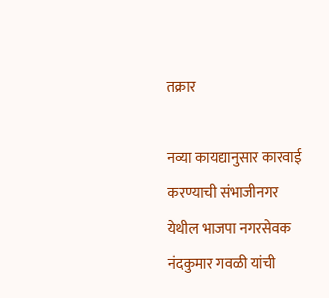तक्रार

नव्या कायद्यानुसार कारवाई करण्याची संभाजीनगर येथील भाजपा नगरसेवक नंदकुमार गवळी यांची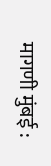मागणी मुंबई :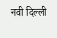नवी दिल्ली